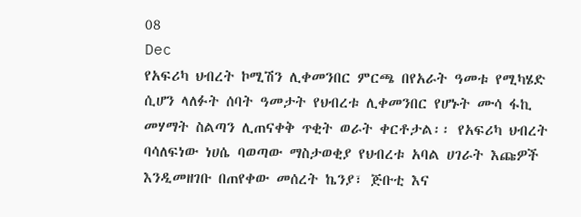08
Dec
የአፍሪካ ህብረት ኮሚሽን ሊቀመንበር ምርጫ በየአራት ዓመቱ የሚካሄድ ሲሆን ላለፉት ሰባት ዓመታት የህብረቱ ሊቀመንበር የሆኑት ሙሳ ፋኪ መሃማት ስልጣን ሊጠናቀቅ ጥቂት ወራት ቀርቶታል፡፡ የአፍሪካ ህብረት ባሳለፍነው ነሀሴ ባወጣው ማስታወቂያ የህብረቱ አባል ሀገራት እጩዎች እንዲመዘገቡ በጠየቀው መሰረት ኬንያ፣ ጅቡቲ እና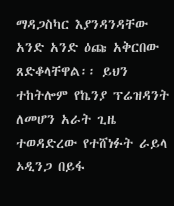ማዳጋስካር እያንዳንዳቸው አንድ አንድ ዕጩ አቅርበው ጸድቆላቸዋል፡፡ ይህን ተከትሎም የኬንያ ፕሬዝዳንት ለመሆን አራት ጊዜ ተወዳድረው የተሸነፉት ራይላ ኦዲንጋ በይፋ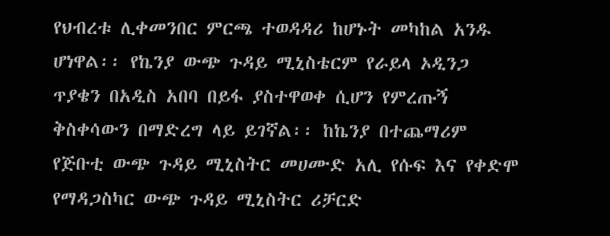የህብረቱ ሊቀመንበር ምርጫ ተወዳዳሪ ከሆኑት መካከል አንዱ ሆነዋል፡፡ የኬንያ ውጭ ጉዳይ ሚኒስቴርም የራይላ ኦዲንጋ ጥያቄን በአዲስ አበባ በይፋ ያስተዋወቀ ሲሆን የምረጡኝ ቅስቀሳውን በማድረግ ላይ ይገኛል፡፡ ከኬንያ በተጨማሪም የጅቡቲ ውጭ ጉዳይ ሚኒስትር መሀሙድ አሊ የሱፍ እና የቀድሞ የማዳጋስካር ውጭ ጉዳይ ሚኒስትር ሪቻርድ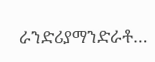ራንድሪያማንድራቶ…